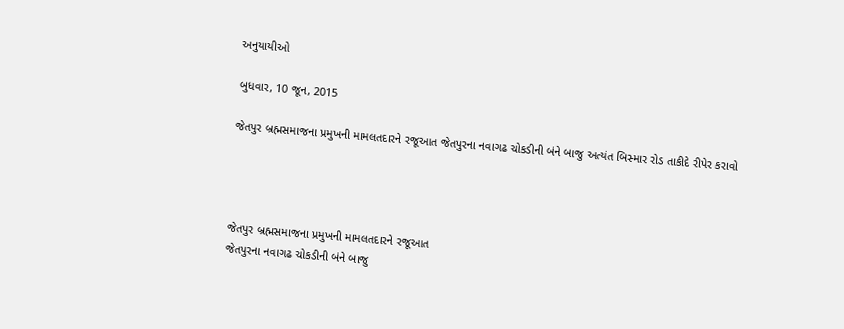અનુયાયીઓ

બુધવાર, 10 જૂન, 2015

જેતપુર બ્રહ્મસમાજના પ્રમુખની મામલતદારને રજૂઆત જેતપુરના નવાગઢ ચોકડીની બંને બાજુ અત્યંત બિસ્માર રોડ તાકીદે રીપેર કરાવો




જેતપુર બ્રહ્મસમાજના પ્રમુખની મામલતદારને રજૂઆત
જેતપુરના નવાગઢ ચોકડીની બંને બાજુ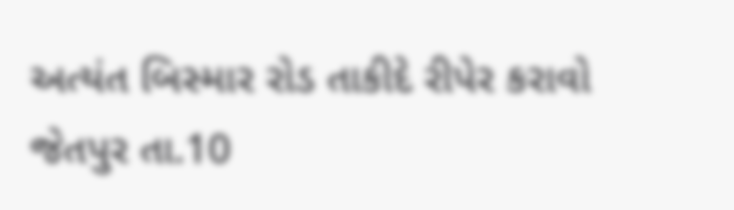અત્યંત બિસ્માર રોડ તાકીદે રીપેર કરાવો
જેતપુર તા.10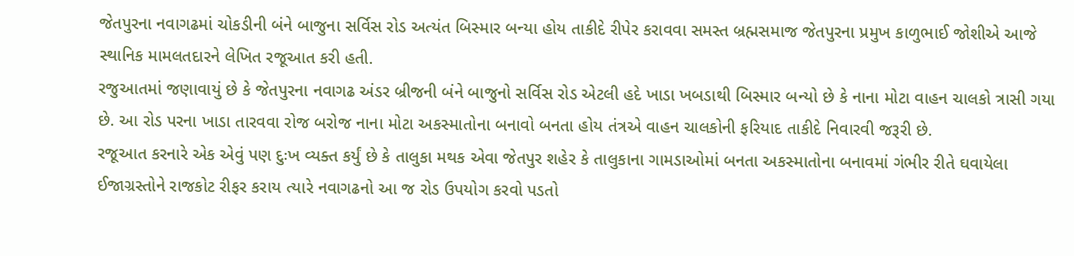જેતપુરના નવાગઢમાં ચોકડીની બંને બાજુના સર્વિસ રોડ અત્યંત બિસ્માર બન્યા હોય તાકીદે રીપેર કરાવવા સમસ્ત બ્રહ્મસમાજ જેતપુરના પ્રમુખ કાળુભાઈ જોશીએ આજે સ્થાનિક મામલતદારને લેખિત રજૂઆત કરી હતી.
રજુઆતમાં જણાવાયું છે કે જેતપુરના નવાગઢ અંડર બ્રીજની બંને બાજુનો સર્વિસ રોડ એટલી હદે ખાડા ખબડાથી બિસ્માર બન્યો છે કે નાના મોટા વાહન ચાલકો ત્રાસી ગયા છે. આ રોડ પરના ખાડા તારવવા રોજ બરોજ નાના મોટા અકસ્માતોના બનાવો બનતા હોય તંત્રએ વાહન ચાલકોની ફરિયાદ તાકીદે નિવારવી જરૂરી છે.
રજૂઆત કરનારે એક એવું પણ દુઃખ વ્યક્ત કર્યું છે કે તાલુકા મથક એવા જેતપુર શહેર કે તાલુકાના ગામડાઓમાં બનતા અકસ્માતોના બનાવમાં ગંભીર રીતે ઘવાયેલા ઈજાગ્રસ્તોને રાજકોટ રીફર કરાય ત્યારે નવાગઢનો આ જ રોડ ઉપયોગ કરવો પડતો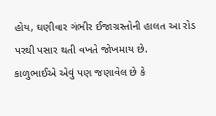હોય, ઘણીવાર ગંભીર ઈજાગ્રસ્તોની હાલત આ રોડ પરથી પસાર થતી વખતે જોખમાય છે.
કાળુભાઈએ એવું પણ જણાવેલ છે કે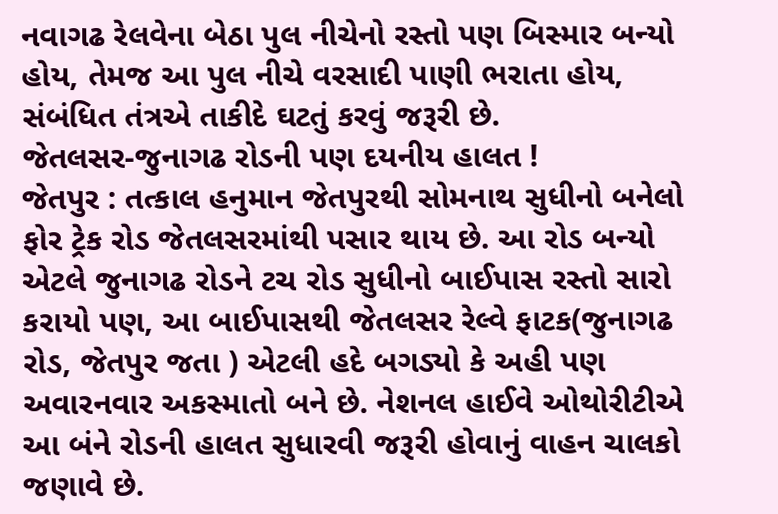નવાગઢ રેલવેના બેઠા પુલ નીચેનો રસ્તો પણ બિસ્માર બન્યો હોય, તેમજ આ પુલ નીચે વરસાદી પાણી ભરાતા હોય, સંબંધિત તંત્રએ તાકીદે ઘટતું કરવું જરૂરી છે.
જેતલસર-જુનાગઢ રોડની પણ દયનીય હાલત !
જેતપુર : તત્કાલ હનુમાન જેતપુરથી સોમનાથ સુધીનો બનેલો ફોર ટ્રેક રોડ જેતલસરમાંથી પસાર થાય છે. આ રોડ બન્યો એટલે જુનાગઢ રોડને ટચ રોડ સુધીનો બાઈપાસ રસ્તો સારો કરાયો પણ, આ બાઈપાસથી જેતલસર રેલ્વે ફાટક(જુનાગઢ રોડ, જેતપુર જતા ) એટલી હદે બગડ્યો કે અહી પણ અવારનવાર અકસ્માતો બને છે. નેશનલ હાઈવે ઓથોરીટીએ આ બંને રોડની હાલત સુધારવી જરૂરી હોવાનું વાહન ચાલકો જણાવે છે.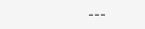---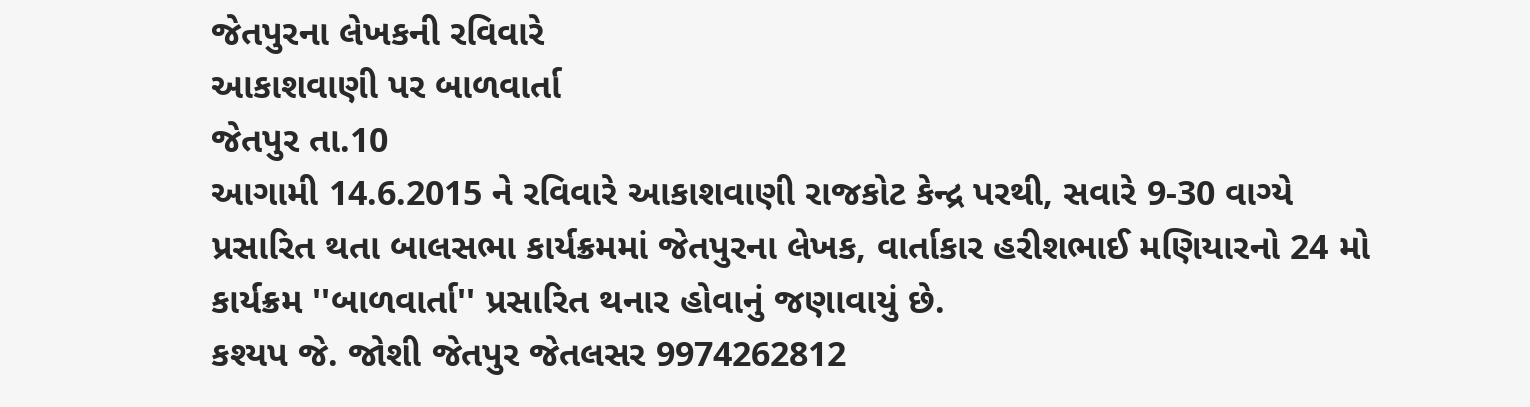જેતપુરના લેખકની રવિવારે
આકાશવાણી પર બાળવાર્તા
જેતપુર તા.10
આગામી 14.6.2015 ને રવિવારે આકાશવાણી રાજકોટ કેન્દ્ર પરથી, સવારે 9-30 વાગ્યે પ્રસારિત થતા બાલસભા કાર્યક્રમમાં જેતપુરના લેખક, વાર્તાકાર હરીશભાઈ મણિયારનો 24 મો કાર્યક્રમ ''બાળવાર્તા'' પ્રસારિત થનાર હોવાનું જણાવાયું છે.
કશ્યપ જે. જોશી જેતપુર જેતલસર 9974262812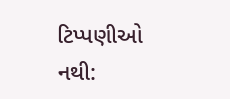ટિપ્પણીઓ નથી: